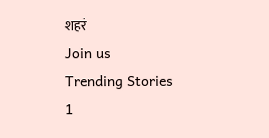शहरं
Join us
Trending Stories
1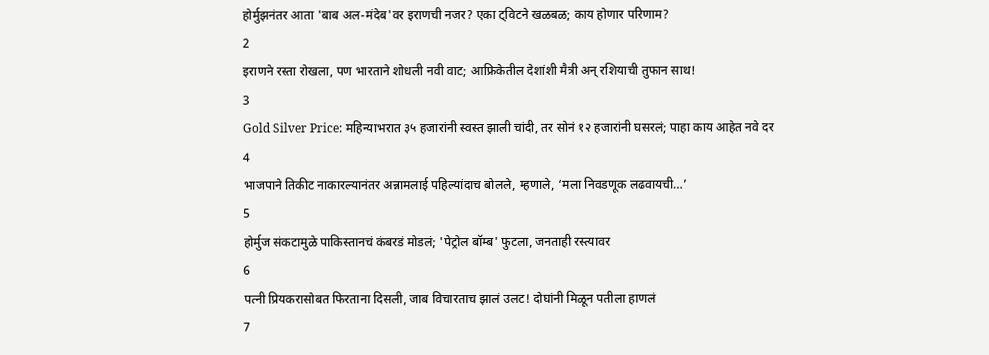होर्मुझनंतर आता 'बाब अल-मंदेब'वर इराणची नजर? एका ट्विटने खळबळ; काय होणार परिणाम?
2
इराणने रस्ता रोखला, पण भारताने शोधली नवी वाट; आफ्रिकेतील देशांशी मैत्री अन् रशियाची तुफान साथ!
3
Gold Silver Price: महिन्याभरात ३५ हजारांनी स्वस्त झाली चांदी, तर सोनं १२ हजारांनी घसरलं; पाहा काय आहेत नवे दर
4
भाजपाने तिकीट नाकारल्यानंतर अन्नामलाई पहिल्यांदाच बोलले, म्हणाले, ‘मला निवडणूक लढवायची…’
5
होर्मुज संकटामुळे पाकिस्तानचं कंबरडं मोडलं; 'पेट्रोल बॉम्ब' फुटला, जनताही रस्त्यावर
6
पत्नी प्रियकरासोबत फिरताना दिसली, जाब विचारताच झालं उलट! दोघांनी मिळून पतीला हाणलं
7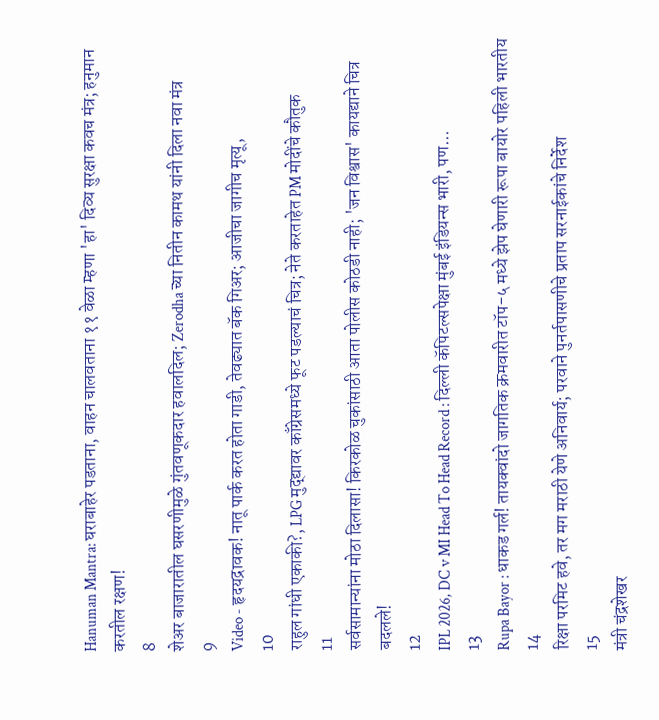Hanuman Mantra: घराबाहेर पडताना, वाहन चालवताना ११ वेळा म्हणा 'हा' दिव्य सुरक्षा कवच मंत्र; हनुमान करतील रक्षण!
8
शेअर बाजारातील घसरणीमुळे गुंतवणूकदार हवालदिल; Zerodha च्या नितीन कामथ यांनी दिला नवा मंत्र
9
Video - हृदयद्रावक! नातू पार्क करत होता गाडी, तेवढ्यात बॅक गिअर; आजीचा जागीच मृत्यू,
10
राहुल गांधी एकाकी?, LPG मुद्द्यावर काँग्रेसमध्ये फूट पडल्याचं चित्र; नेते करताहेत PM मोदींचे कौतुक
11
सर्वसामान्यांना मोठा दिलासा! किरकोळ चुकांसाठी आता पोलीस कोठडी नाही; 'जन विश्वास' कायद्याने चित्र बदलले!
12
IPL 2026, DC v MI Head To Head Record : दिल्ली कॅपिटल्सपेक्षा मुंबई इंडियन्स भारी, पण...
13
Rupa Bayor : धाकड गर्ल! तायक्वांदो जागतिक क्रमवारीत टॉप-५ मध्ये झेप घेणारी रूपा बायोर पहिली भारतीय
14
रिक्षा परमिट हवे, तर मग मराठी येणे अनिवार्य; परवाने पुनर्तपासणीचे प्रताप सरनाईकांचे निर्देश
15
मंत्री चंद्रशेखर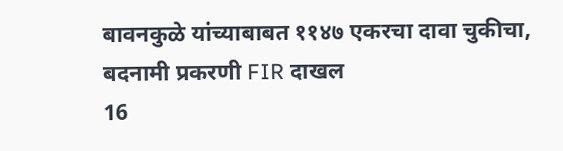बावनकुळे यांच्याबाबत ११४७ एकरचा दावा चुकीचा, बदनामी प्रकरणी FIR दाखल
16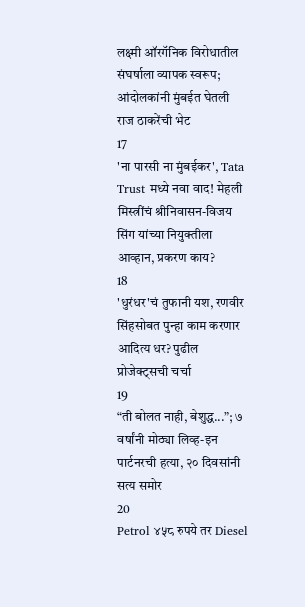लक्ष्मी ऑरगॅनिक विरोधातील संघर्षाला व्यापक स्वरूप; आंदोलकांनी मुंबईत घेतली राज ठाकरेंची भेट
17
'ना पारसी ना मुंबईकर', Tata Trust मध्ये नवा वाद! मेहली मिस्त्रींचं श्रीनिवासन-विजय सिंग यांच्या नियुक्तीला आव्हान, प्रकरण काय?
18
'धुरंधर'चं तुफानी यश, रणवीर सिंहसोबत पुन्हा काम करणार आदित्य धर? पुढील प्रोजेक्ट्सची चर्चा
19
“ती बोलत नाही, बेशुद्ध...”; ७ वर्षांनी मोठ्या लिव्ह-इन पार्टनरची हत्या, २० दिवसांनी सत्य समोर
20
Petrol ४५८ रुपये तर Diesel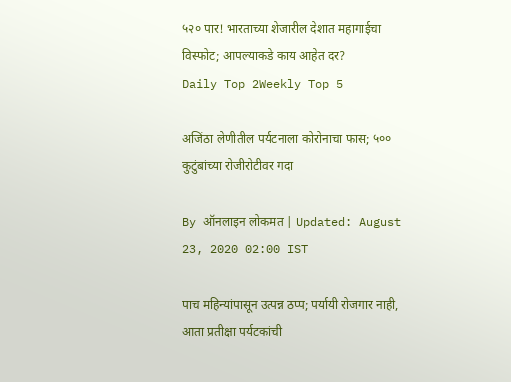५२० पार! भारताच्या शेजारील देशात महागाईचा विस्फोट; आपल्याकडे काय आहेत दर?
Daily Top 2Weekly Top 5

अजिंठा लेणीतील पर्यटनाला कोरोनाचा फास; ५०० कुटुंबांच्या रोजीरोटीवर गदा

By ऑनलाइन लोकमत | Updated: August 23, 2020 02:00 IST

पाच महिन्यांपासून उत्पन्न ठप्प; पर्यायी रोजगार नाही, आता प्रतीक्षा पर्यटकांची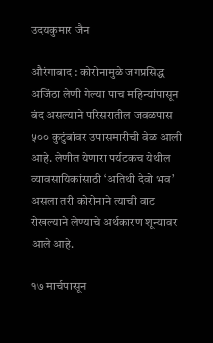उदयकुमार जैन

औरंगाबाद : कोरोनामुळे जगप्रसिद्ध अजिंठा लेणी गेल्या पाच महिन्यांपासून बंद असल्याने परिसरातील जवळपास ५०० कुटुंबांवर उपासमारीची वेळ आली आहे. लेणीत येणारा पर्यटकच येथील व्यावसायिकांसाठी ‘अतिथी देवो भव’ असला तरी कोरोनाने त्याची वाट रोखल्याने लेण्याचे अर्थकारण शून्यावर आले आहे.

१७ मार्चपासून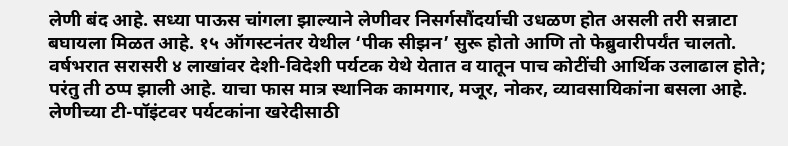लेणी बंद आहे. सध्या पाऊस चांगला झाल्याने लेणीवर निसर्गसौंदर्याची उधळण होत असली तरी सन्नाटा बघायला मिळत आहे. १५ ऑगस्टनंतर येथील ‘पीक सीझन’ सुरू होतो आणि तो फेब्रुवारीपर्यंत चालतो. वर्षभरात सरासरी ४ लाखांवर देशी-विदेशी पर्यटक येथे येतात व यातून पाच कोटींची आर्थिक उलाढाल होते; परंतु ती ठप्प झाली आहे. याचा फास मात्र स्थानिक कामगार, मजूर, नोकर, व्यावसायिकांना बसला आहे. लेणीच्या टी-पॉइंटवर पर्यटकांना खरेदीसाठी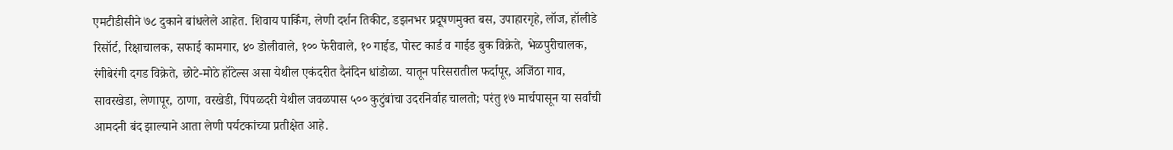एमटीडीसीने ७८ दुकाने बांधलेले आहेत. शिवाय पार्किंग, लेणी दर्शन तिकीट, डझनभर प्रदूषणमुक्त बस, उपाहारगृहे, लॉज, हॉलीडे रिसॉर्ट, रिक्षाचालक, सफाई कामगार, ४० डोलीवाले, १०० फेरीवाले, १० गाईड, पोस्ट कार्ड व गाईड बुक विक्रेते, भेळपुरीचालक, रंगीबेरंगी दगड विक्रेते, छोटे-मोठे हॉटेल्स असा येथील एकंदरीत दैनंदिन धांडोळा. यातून परिसरातील फर्दापूर, अजिंठा गाव, सावरखेडा, लेणापूर, ठाणा, वरखेडी, पिंपळदरी येथील जवळपास ५०० कुटुंबांचा उदरनिर्वाह चालतो; परंतु १७ मार्चपासून या सर्वांची आमदनी बंद झाल्याने आता लेणी पर्यटकांच्या प्रतीक्षेत आहे.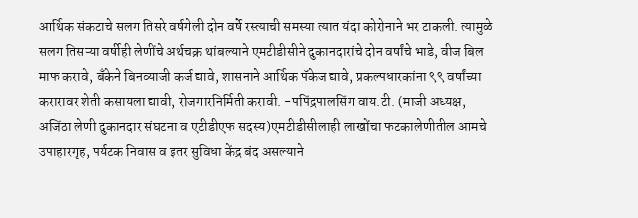आर्थिक संकटाचे सलग तिसरे वर्षगेली दोन वर्षे रस्त्याची समस्या त्यात यंदा कोरोनाने भर टाकली. त्यामुळे सलग तिसऱ्या वर्षीही लेणींचे अर्थचक्र थांबल्याने एमटीडीसीने दुकानदारांचे दोन वर्षांचे भाडे, वीज बिल माफ करावे, बँकेने बिनव्याजी कर्ज द्यावे, शासनाने आर्थिक पॅकेज द्यावे, प्रकल्पधारकांना ९९ वर्षांच्या करारावर शेती कसायला द्यावी, रोजगारनिर्मिती करावी. -पपिंद्रपालसिंग वाय.टी. (माजी अध्यक्ष, अजिंठा लेणी दुकानदार संघटना व एटीडीएफ सदस्य)एमटीडीसीलाही लाखोंचा फटकालेणीतील आमचे उपाहारगृह, पर्यटक निवास व इतर सुविधा केंद्र बंद असल्याने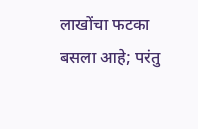लाखोंचा फटका बसला आहे; परंतु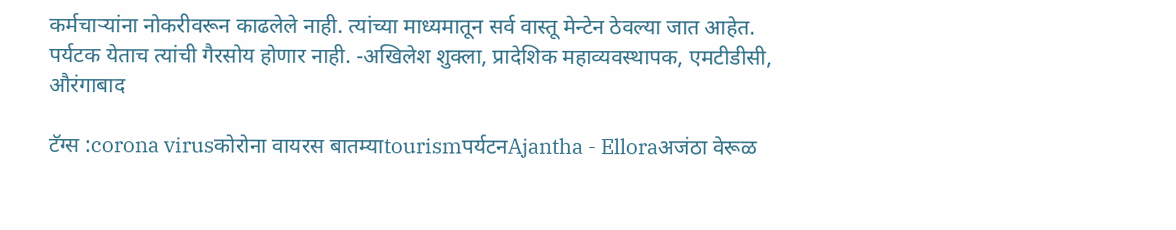कर्मचाऱ्यांना नोकरीवरून काढलेले नाही. त्यांच्या माध्यमातून सर्व वास्तू मेन्टेन ठेवल्या जात आहेत. पर्यटक येताच त्यांची गैरसोय होणार नाही. -अखिलेश शुक्ला, प्रादेशिक महाव्यवस्थापक, एमटीडीसी, औरंगाबाद

टॅग्स :corona virusकोरोना वायरस बातम्याtourismपर्यटनAjantha - Elloraअजंठा वेरूळ